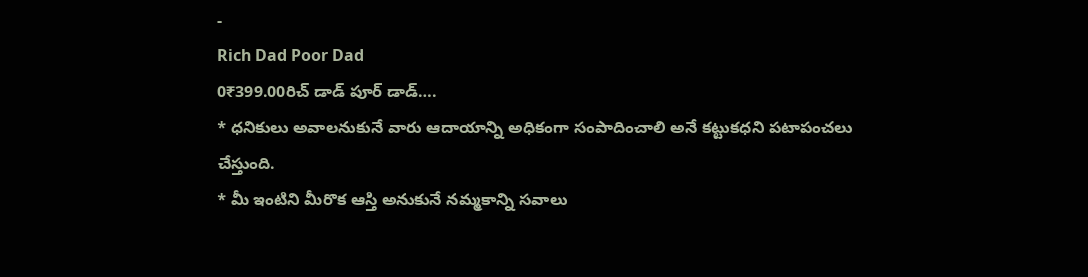-
Rich Dad Poor Dad
0₹399.00రిచ్ డాడ్ పూర్ డాడ్….
* ధనికులు అవాలనుకునే వారు ఆదాయాన్ని అధికంగా సంపాదించాలి అనే కట్టుకధని పటాపంచలు చేస్తుంది.
* మీ ఇంటిని మీరొక ఆస్తి అనుకునే నమ్మకాన్ని సవాలు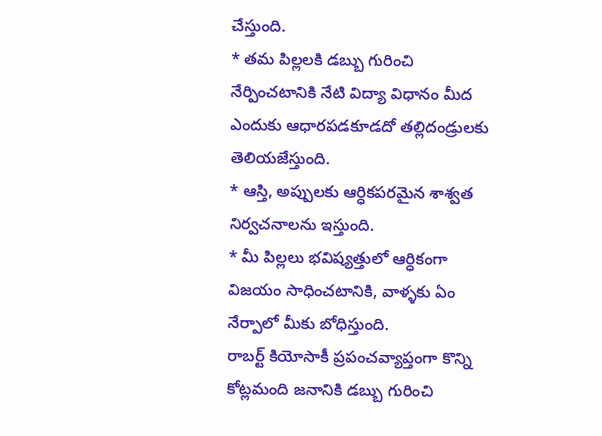చేస్తుంది.
* తమ పిల్లలకి డబ్బు గురించి నేర్పించటానికి నేటి విద్యా విధానం మీద ఎందుకు ఆధారపడకూడదో తల్లిదండ్రులకు తెలియజేస్తుంది.
* ఆస్తి, అప్పులకు ఆర్ధికపరమైన శాశ్వత నిర్వచనాలను ఇస్తుంది.
* మీ పిల్లలు భవిష్యత్తులో ఆర్ధికంగా విజయం సాధించటానికి, వాళ్ళకు ఏం నేర్పాలో మీకు బోధిస్తుంది.
రాబర్ట్ కియోసాకీ ప్రపంచవ్యాప్తంగా కొన్ని కోట్లమంది జనానికి డబ్బు గురించి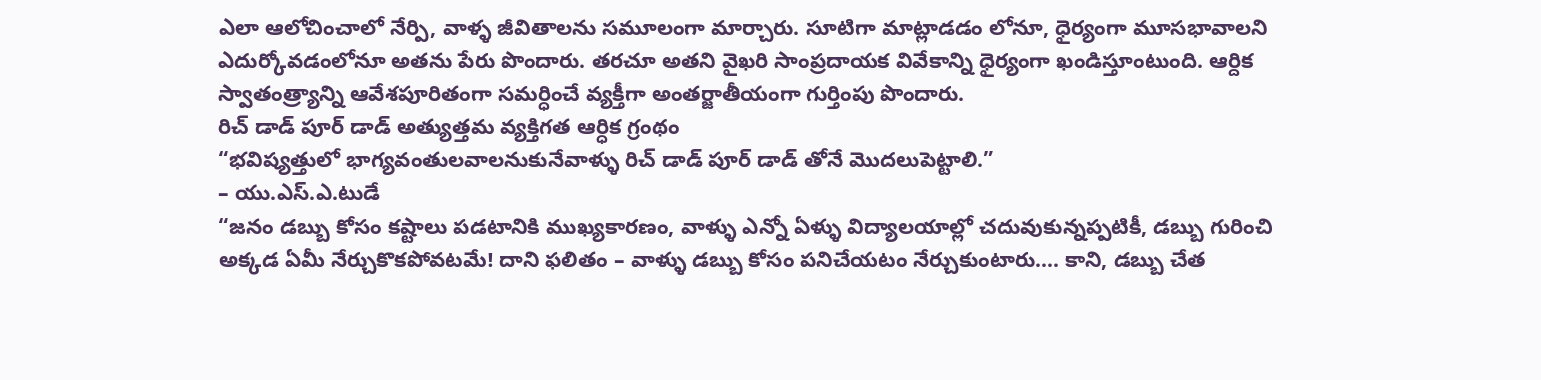ఎలా ఆలోచించాలో నేర్పి, వాళ్ళ జీవితాలను సమూలంగా మార్చారు. సూటిగా మాట్లాడడం లోనూ, ధైర్యంగా మూసభావాలని ఎదుర్కోవడంలోనూ అతను పేరు పొందారు. తరచూ అతని వైఖరి సాంప్రదాయక వివేకాన్ని ధైర్యంగా ఖండిస్తూంటుంది. ఆర్దిక స్వాతంత్ర్యాన్ని ఆవేశపూరితంగా సమర్ధించే వ్యక్తీగా అంతర్జాతీయంగా గుర్తింపు పొందారు.
రిచ్ డాడ్ పూర్ డాడ్ అత్యుత్తమ వ్యక్తిగత ఆర్ధిక గ్రంథం
“భవిష్యత్తులో భాగ్యవంతులవాలనుకునేవాళ్ళు రిచ్ డాడ్ పూర్ డాడ్ తోనే మొదలుపెట్టాలి.”
– యు.ఎస్.ఎ.టుడే
“జనం డబ్బు కోసం కష్టాలు పడటానికి ముఖ్యకారణం, వాళ్ళు ఎన్నో ఏళ్ళు విద్యాలయాల్లో చదువుకున్నప్పటికీ, డబ్బు గురించి అక్కడ ఏమీ నేర్చుకొకపోవటమే! దాని ఫలితం – వాళ్ళు డబ్బు కోసం పనిచేయటం నేర్చుకుంటారు…. కాని, డబ్బు చేత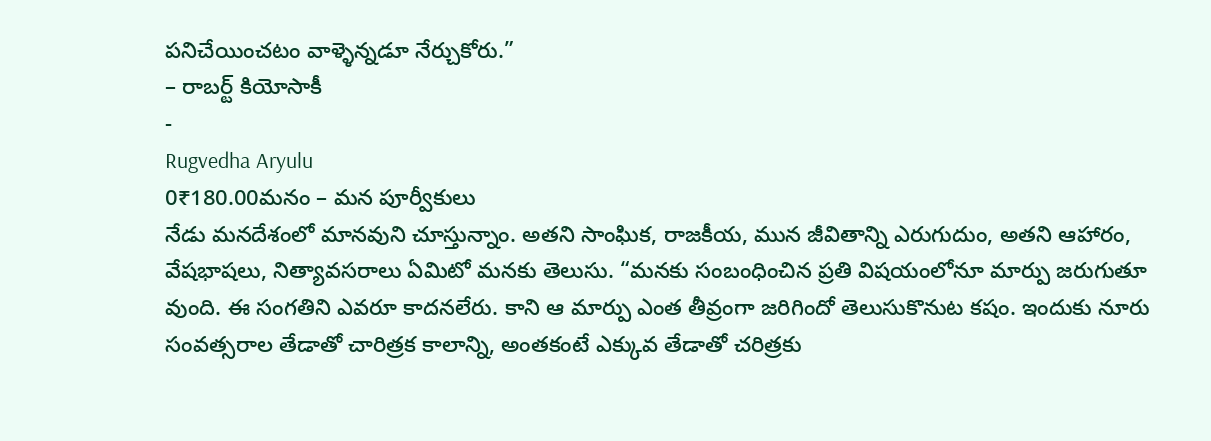పనిచేయించటం వాళ్ళెన్నడూ నేర్చుకోరు.”
– రాబర్ట్ కియోసాకీ
-
Rugvedha Aryulu
0₹180.00మనం – మన పూర్వీకులు
నేడు మనదేశంలో మానవుని చూస్తున్నాం. అతని సాంఘిక, రాజకీయ, మున జీవితాన్ని ఎరుగుదుం, అతని ఆహారం, వేషభాషలు, నిత్యావసరాలు ఏమిటో మనకు తెలుసు. “మనకు సంబంధించిన ప్రతి విషయంలోనూ మార్పు జరుగుతూ వుంది. ఈ సంగతిని ఎవరూ కాదనలేరు. కాని ఆ మార్పు ఎంత తీవ్రంగా జరిగిందో తెలుసుకొనుట కషం. ఇందుకు నూరు సంవత్సరాల తేడాతో చారిత్రక కాలాన్ని, అంతకంటే ఎక్కువ తేడాతో చరిత్రకు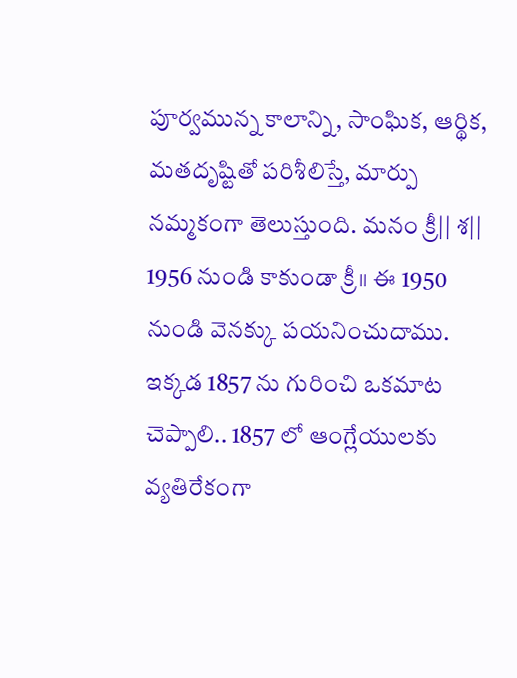పూర్వమున్న కాలాన్ని, సాంఘిక, ఆర్థిక, మతదృష్టితో పరిశీలిస్తే, మార్పు నమ్మకంగా తెలుస్తుంది. మనం క్రీ|| శ|| 1956 నుండి కాకుండా క్రీ॥ ఈ 1950 నుండి వెనక్కు పయనించుదాము. ఇక్కడ 1857 ను గురించి ఒకమాట చెప్పాలి.. 1857 లో ఆంగ్లేయులకు వ్యతిరేకంగా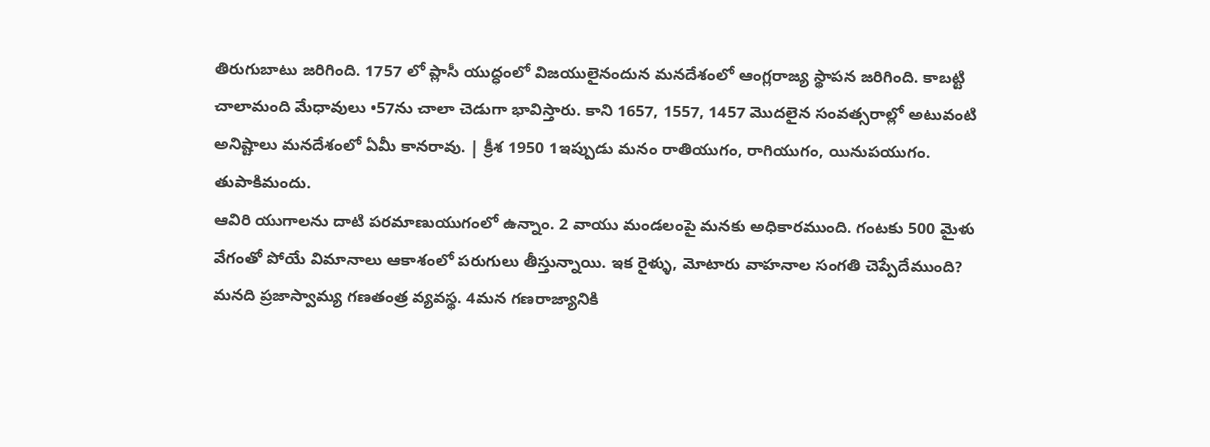తిరుగుబాటు జరిగింది. 1757 లో ప్లాసీ యుద్ధంలో విజయులైనందున మనదేశంలో ఆంగ్లరాజ్య స్థాపన జరిగింది. కాబట్టి చాలామంది మేధావులు •57ను చాలా చెడుగా భావిస్తారు. కాని 1657, 1557, 1457 మొదలైన సంవత్సరాల్లో అటువంటి అనిష్టాలు మనదేశంలో ఏమీ కానరావు. | క్రీశ 1950 1ఇప్పుడు మనం రాతియుగం, రాగియుగం, యినుపయుగం. తుపాకిమందు.
ఆవిరి యుగాలను దాటి పరమాణుయుగంలో ఉన్నాం. 2 వాయు మండలంపై మనకు అధికారముంది. గంటకు 500 మైళు వేగంతో పోయే విమానాలు ఆకాశంలో పరుగులు తీస్తున్నాయి. ఇక రైళ్ళు, మోటారు వాహనాల సంగతి చెప్పేదేముంది?
మనది ప్రజాస్వామ్య గణతంత్ర వ్యవస్థ. 4మన గణరాజ్యానికి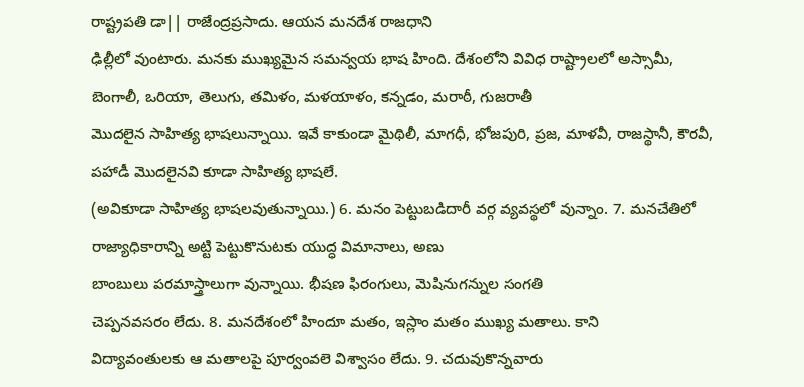రాష్ట్రపతి డా|| రాజేంద్రప్రసాదు. ఆయన మనదేశ రాజధాని
ఢిల్లీలో వుంటారు. మనకు ముఖ్యమైన సమన్వయ భాష హింది. దేశంలోని వివిధ రాష్ట్రాలలో అస్సామీ, బెంగాలీ, ఒరియా, తెలుగు, తమిళం, మళయాళం, కన్నడం, మరాఠీ, గుజరాతీ
మొదలైన సాహిత్య భాషలున్నాయి. ఇవే కాకుండా మైథిలీ, మాగధీ, భోజపురి, ప్రజ, మాళవీ, రాజస్థానీ, కౌరవీ, పహాడీ మొదలైనవి కూడా సాహిత్య భాషలే.
(అవికూడా సాహిత్య భాషలవుతున్నాయి.) 6. మనం పెట్టుబడిదారీ వర్గ వ్యవస్థలో వున్నాం. 7. మనచేతిలో రాజ్యాధికారాన్ని అట్టి పెట్టుకొనుటకు యుద్ధ విమానాలు, అణు
బాంబులు పరమాస్త్రాలుగా వున్నాయి. భీషణ ఫిరంగులు, మెషినుగన్నుల సంగతి
చెప్పనవసరం లేదు. 8. మనదేశంలో హిందూ మతం, ఇస్లాం మతం ముఖ్య మతాలు. కాని
విద్యావంతులకు ఆ మతాలపై పూర్వంవలె విశ్వాసం లేదు. 9. చదువుకొన్నవారు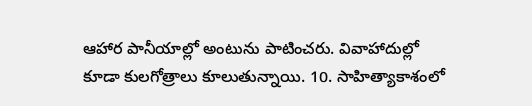ఆహార పానీయాల్లో అంటును పాటించరు. వివాహాదుల్లో
కూడా కులగోత్రాలు కూలుతున్నాయి. 10. సాహిత్యాకాశంలో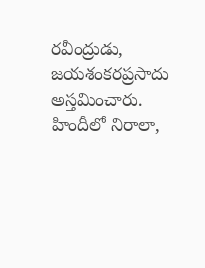రవీంద్రుడు,
జయశంకరప్రసాదు అస్తమించారు. హిందీలో నిరాలా,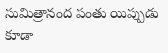సుమిత్రానంద పంతు యిప్పుడు కూడా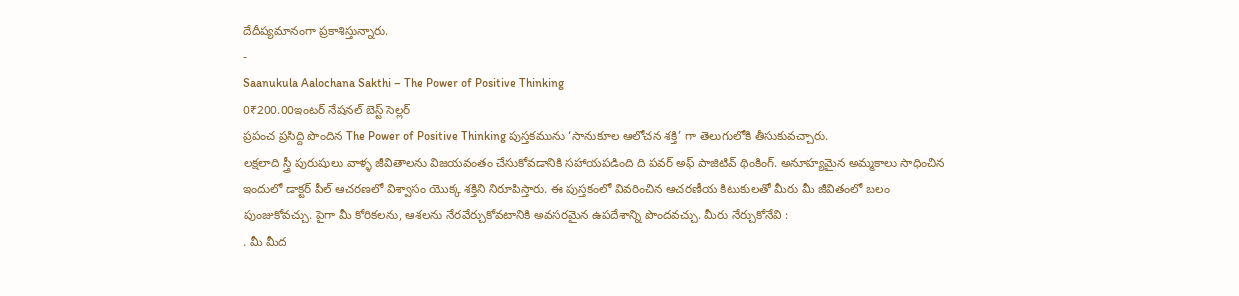దేదీప్యమానంగా ప్రకాశిస్తున్నారు.
-
Saanukula Aalochana Sakthi – The Power of Positive Thinking
0₹200.00ఇంటర్ నేషనల్ బెస్ట్ సెల్లర్
ప్రపంచ ప్రసిద్ది పొందిన The Power of Positive Thinking పుస్తకమును ‘సానుకూల ఆలోచన శక్తి’ గా తెలుగులోకి తీసుకువచ్చారు.
లక్షలాది స్త్రీ పురుషులు వాళ్ళ జీవితాలను విజయవంతం చేసుకోవడానికి సహాయపడింది ది పవర్ అఫ్ పాజిటివ్ థింకింగ్. అనూహ్యమైన అమ్మకాలు సాధించిన ఇందులో డాక్టర్ పీల్ ఆచరణలో విశ్వాసం యొక్క శక్తిని నిరూపిస్తారు. ఈ పుస్తకంలో వివరించిన ఆచరణీయ కిటుకులతో మీరు మీ జీవితంలో బలం పుంజుకోవచ్చు. పైగా మీ కోరికలను, ఆశలను నేరవేర్చుకోవటానికి అవసరమైన ఉపదేశాన్ని పొందవచ్చు. మీరు నేర్చుకోనేవి :
. మీ మీద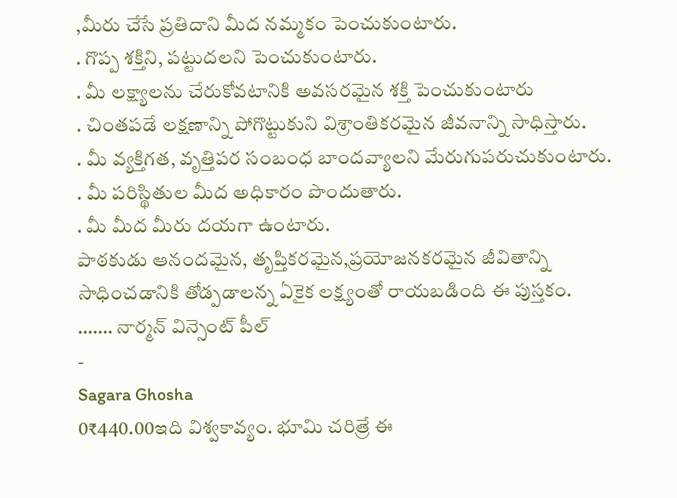,మీరు చేసే ప్రతిదాని మీద నమ్మకం పెంచుకుంటారు.
. గొప్ప శక్తిని, పట్టుదలని పెంచుకుంటారు.
. మీ లక్ష్యాలను చేరుకోవటానికి అవసరమైన శక్తి పెంచుకుంటారు
. చింతపడే లక్షణాన్ని పోగొట్టుకుని విశ్రాంతికరమైన జీవనాన్ని సాధిస్తారు.
. మీ వ్యక్తిగత, వృత్తిపర సంబంధ బాందవ్యాలని మేరుగుపరుచుకుంటారు.
. మీ పరిస్థితుల మీద అధికారం పొందుతారు.
. మీ మీద మీరు దయగా ఉంటారు.
పాఠకుడు ఆనందమైన, తృప్తికరమైన,ప్రయోజనకరమైన జీవితాన్ని సాధించడానికి తోడ్పడాలన్న ఏకైక లక్ష్యంతో రాయబడింది ఈ పుస్తకం.
……. నార్మన్ విన్సెంట్ పీల్
-
Sagara Ghosha
0₹440.00ఇది విశ్వకావ్యం. భూమి చరిత్రే ఈ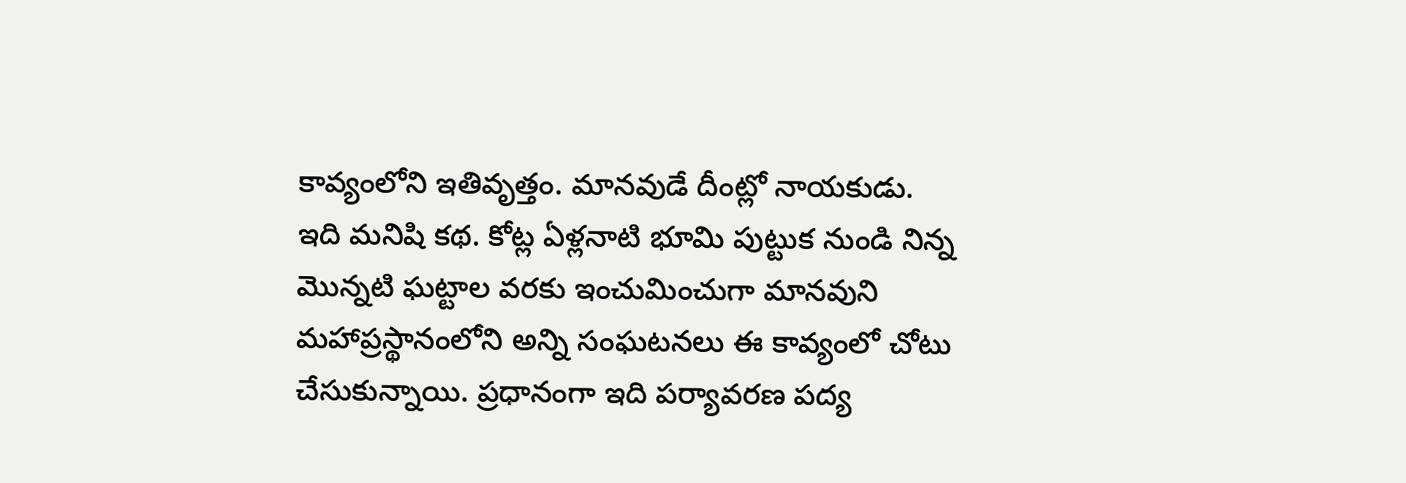కావ్యంలోని ఇతివృత్తం. మానవుడే దీంట్లో నాయకుడు. ఇది మనిషి కథ. కోట్ల ఏళ్లనాటి భూమి పుట్టుక నుండి నిన్న మొన్నటి ఘట్టాల వరకు ఇంచుమించుగా మానవుని మహాప్రస్థానంలోని అన్ని సంఘటనలు ఈ కావ్యంలో చోటు చేసుకున్నాయి. ప్రధానంగా ఇది పర్యావరణ పద్య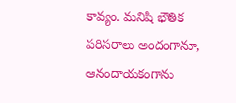కావ్యం. మనిషి భౌతిక పరిసరాలు అందంగానూ, ఆనందాయకంగాను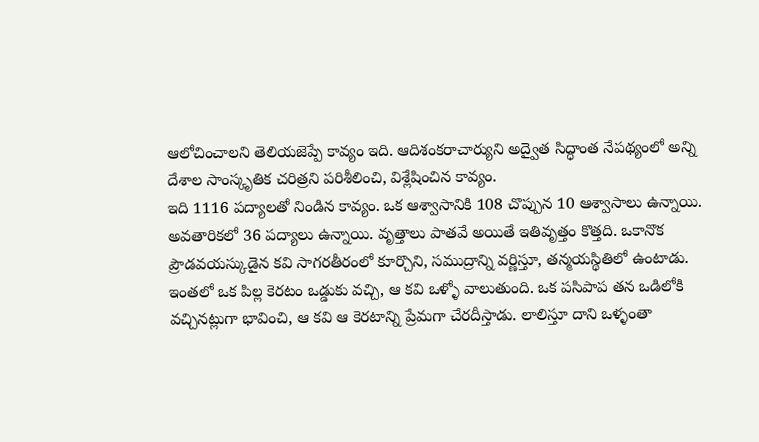ఆలోచించాలని తెలియజెప్పే కావ్యం ఇది. ఆదిశంకరాచార్యుని అద్వైత సిద్ధాంత నేపథ్యంలో అన్ని దేశాల సాంస్కృతిక చరిత్రని పరిశీలించి, విశ్లేషించిన కావ్యం.
ఇది 1116 పద్యాలతో నిండిన కావ్యం. ఒక ఆశ్వాసానికి 108 చొప్పున 10 ఆశ్వాసాలు ఉన్నాయి. అవతారికలో 36 పద్యాలు ఉన్నాయి. వృత్తాలు పాతవే అయితే ఇతివృత్తం కొత్తది. ఒకానొక ప్రౌడవయస్కుడైన కవి సాగరతీరంలో కూర్చొని, సముద్రాన్ని వర్ణిస్తూ, తన్మయస్థితిలో ఉంటాడు. ఇంతలో ఒక పిల్ల కెరటం ఒడ్డుకు వచ్చి, ఆ కవి ఒళ్ళో వాలుతుంది. ఒక పసిపాప తన ఒడిలోకి వచ్చినట్లుగా భావించి, ఆ కవి ఆ కెరటాన్ని ప్రేమగా చేరదీస్తాడు. లాలిస్తూ దాని ఒళ్ళంతా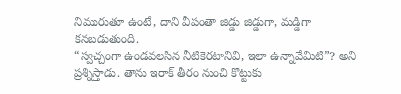నిమురుతూ ఉంటే, దాని వీపంతా జిడ్డు జిడ్డుగా, మడ్డిగా కనబడుతుంది.
“స్వచ్చంగా ఉండవలసిన నీటికెరటానివి, ఇలా ఉన్నావేమిటి”? అని ప్రశ్నిస్తాడు. తాను ఇరాక్ తీరం నుంచి కొట్టుకు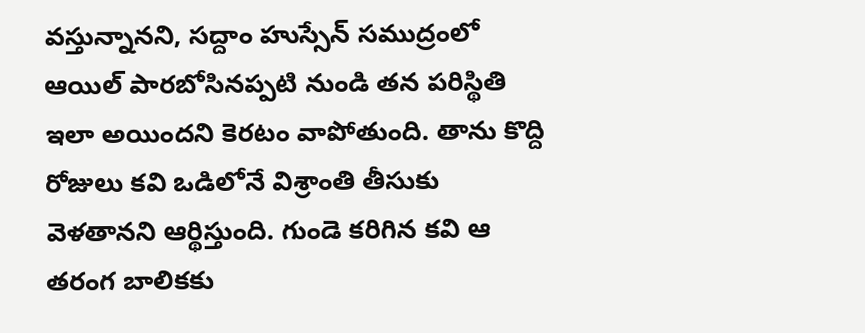వస్తున్నానని, సద్దాం హుస్సేన్ సముద్రంలో ఆయిల్ పారబోసినప్పటి నుండి తన పరిస్థితి ఇలా అయిందని కెరటం వాపోతుంది. తాను కొద్ది రోజులు కవి ఒడిలోనే విశ్రాంతి తీసుకు వెళతానని ఆర్థిస్తుంది. గుండె కరిగిన కవి ఆ తరంగ బాలికకు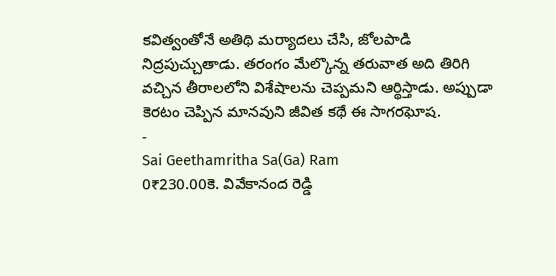కవిత్వంతోనే అతిథి మర్యాదలు చేసి, జోలపాడి నిద్రపుచ్చుతాడు. తరంగం మేల్కొన్న తరువాత అది తిరిగి వచ్చిన తీరాలలోని విశేషాలను చెప్పమని ఆర్థిస్తాడు. అప్పుడా కెరటం చెప్పిన మానవుని జీవిత కథే ఈ సాగరఘోష.
-
Sai Geethamritha Sa(Ga) Ram
0₹230.00కె. వివేకానంద రెడ్డి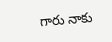గారు నాకు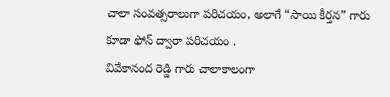చాలా సంవత్సరాలుగా పరిచయం, అలాగే “సాయి కీర్తన” గారు కూడా ఫోన్ ద్వారా పరిచయం .
వివేకానంద రెడ్డి గారు చాలాకాలంగా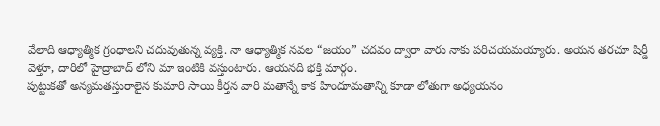వేలాది ఆధ్యాత్మిక గ్రంధాలని చదువుతున్న వ్యక్తి. నా ఆధ్యాత్మిక నవల “జయం” చదవం ద్వారా వారు నాకు పరిచయమయ్యారు. అయన తరచూ షిర్డీ వెళ్తూ, దారిలో హైద్రాబాద్ లోని మా ఇంటికి వస్తుంటారు. ఆయనది భక్తి మార్గం.
పుట్టుకతో అన్యమతస్తురాలైన కుమారి సాయి కీర్తన వారి మతాన్నే కాక హిందూమతాన్ని కూడా లోతుగా అధ్యయనం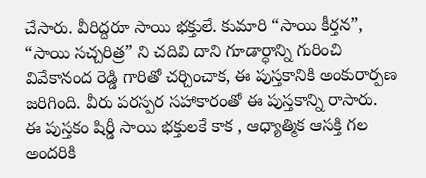చేసారు. వీరిద్దరూ సాయి భక్తులే. కుమారి “సాయి కీర్తన”, “సాయి సచ్చరిత్ర” ని చదివి దాని గూడార్ధాన్ని గురించి వివేకానంద రెడ్డి గారితో చర్చించాక, ఈ పుస్తకానికి అంకురార్పణ జరిగింది. వీరు పరస్పర సహాకారంతో ఈ పుస్తకాన్ని రాసారు.
ఈ పుస్తకం షిర్డీ సాయి భక్తులకే కాక , ఆధ్యాత్మిక ఆసక్తి గల అందరికి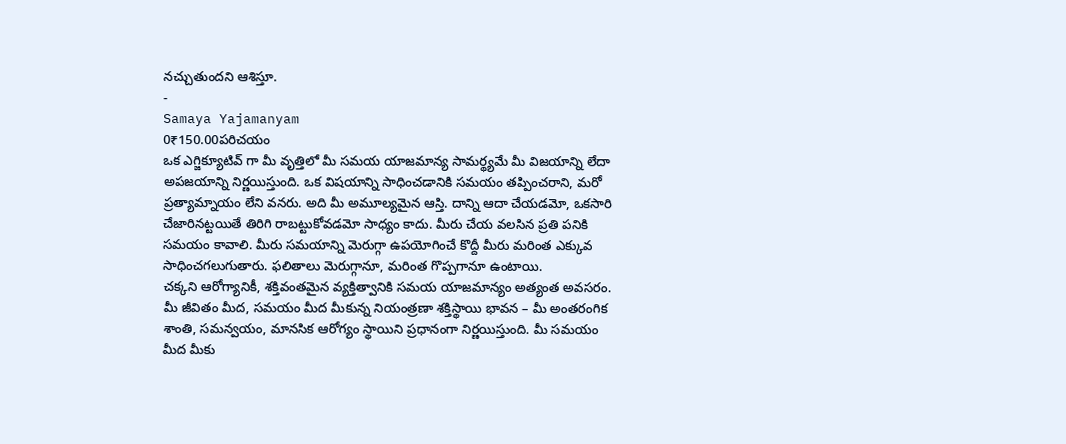నచ్చుతుందని ఆశిస్తూ.
-
Samaya Yajamanyam
0₹150.00పరిచయం
ఒక ఎగ్జిక్యూటివ్ గా మీ వృత్తిలో మీ సమయ యాజమాన్య సామర్థ్యమే మీ విజయాన్ని లేదా అపజయాన్ని నిర్ణయిస్తుంది. ఒక విషయాన్ని సాధించడానికి సమయం తప్పించరాని, మరో ప్రత్యామ్నాయం లేని వనరు. అది మీ అమూల్యమైన ఆస్తి. దాన్ని ఆదా చేయడమో, ఒకసారి చేజారినట్టయితే తిరిగి రాబట్టుకోవడమో సాధ్యం కాదు. మీరు చేయ వలసిన ప్రతి పనికి సమయం కావాలి. మీరు సమయాన్ని మెరుగ్గా ఉపయోగించే కొద్దీ మీరు మరింత ఎక్కువ సాధించగలుగుతారు. ఫలితాలు మెరుగ్గానూ, మరింత గొప్పగానూ ఉంటాయి.
చక్కని ఆరోగ్యానికీ, శక్తివంతమైన వ్యక్తిత్వానికి సమయ యాజమాన్యం అత్యంత అవసరం. మీ జీవితం మీద, సమయం మీద మీకున్న నియంత్రణా శక్తిస్థాయి భావన – మీ అంతరంగిక శాంతి, సమన్వయం, మానసిక ఆరోగ్యం స్థాయిని ప్రధానంగా నిర్ణయిస్తుంది. మీ సమయం మీద మీకు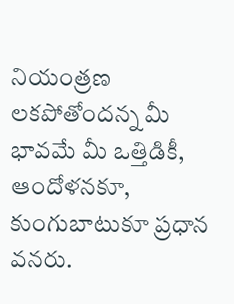నియంత్రణ లకపోతోందన్న మీ భావమే మీ ఒత్తిడికీ, ఆందోళనకూ, కుంగుబాటుకూ ప్రధాన వనరు.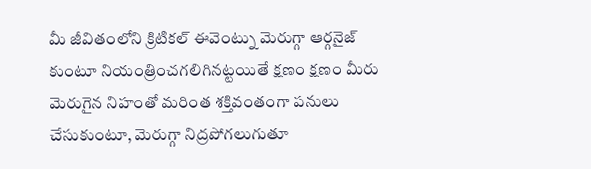మీ జీవితంలోని క్రిటికల్ ఈవెంట్ను మెరుగ్గా ఆర్గనైజ్
కుంటూ నియంత్రించగలిగినట్టయితే క్షణం క్షణం మీరు మెరుగైన నిహంతో మరింత శక్తివంతంగా పనులు చేసుకుంటూ, మెరుగ్గా నిద్రపోగలుగుతూ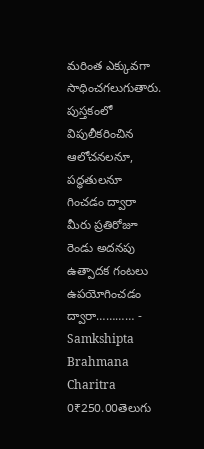మరింత ఎక్కువగా సాధించగలుగుతారు.
పుస్తకంలో విపులీకరించిన ఆలోచనలనూ, పద్ధతులనూ గించడం ద్వారా మీరు ప్రతిరోజూ రెండు అదనపు ఉత్పాదక గంటలు
ఉపయోగించడం ద్వారా………… -
Samkshipta Brahmana Charitra
0₹250.00తెలుగు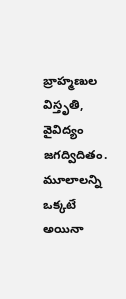బ్రాహ్మణుల విస్తృతి, వైవిద్యం జగద్విదితం.
మూలాలన్ని ఒక్కటే అయినా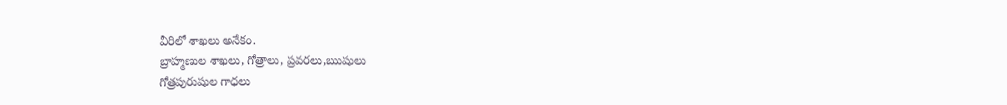వీరిలో శాఖలు అనేకం.
బ్రాహ్మణుల శాఖలు, గోత్రాలు, ప్రవరలు,ఋషులు
గోత్రపురుషుల గాధలు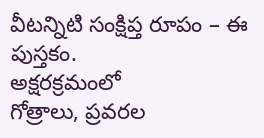వీటన్నిటి సంక్షిప్త రూపం – ఈ పుస్తకం.
అక్షరక్రమంలో
గోత్రాలు, ప్రవరల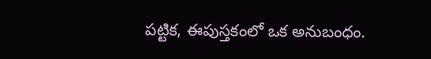పట్టిక, ఈపుస్తకంలో ఒక అనుబంధం.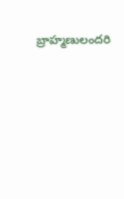బ్రాహ్మణులందరి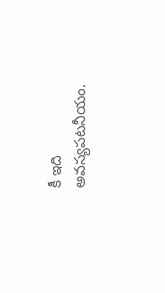కీ ఇది అవస్యపటనీయం.